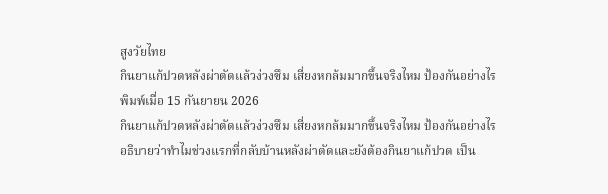สูงวัยไทย
กินยาแก้ปวดหลังผ่าตัดแล้วง่วงซึม เสี่ยงหกล้มมากขึ้นจริงไหม ป้องกันอย่างไร
พิมพ์เมื่อ 15 กันยายน 2026
กินยาแก้ปวดหลังผ่าตัดแล้วง่วงซึม เสี่ยงหกล้มมากขึ้นจริงไหม ป้องกันอย่างไร
อธิบายว่าทำไมช่วงแรกที่กลับบ้านหลังผ่าตัดและยังต้องกินยาแก้ปวด เป็น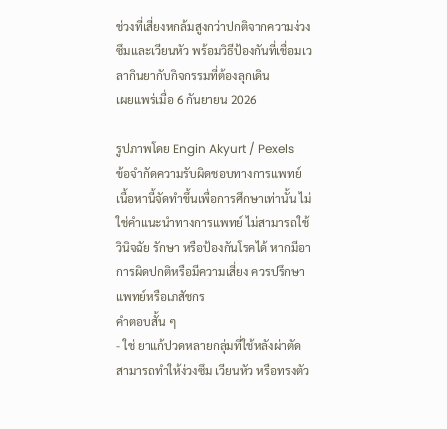ช่วงที่เสี่ยงหกล้มสูงกว่าปกติจากความง่วงซึมและเวียนหัว พร้อมวิธีป้องกันที่เชื่อมเวลากินยากับกิจกรรมที่ต้องลุกเดิน
เผยแพร่เมื่อ 6 กันยายน 2026

รูปภาพโดย Engin Akyurt / Pexels
ข้อจำกัดความรับผิดชอบทางการแพทย์
เนื้อหานี้จัดทำขึ้นเพื่อการศึกษาเท่านั้น ไม่ใช่คำแนะนำทางการแพทย์ ไม่สามารถใช้วินิจฉัย รักษา หรือป้องกันโรคได้ หากมีอาการผิดปกติหรือมีความเสี่ยง ควรปรึกษาแพทย์หรือเภสัชกร
คำตอบสั้น ๆ
- ใช่ ยาแก้ปวดหลายกลุ่มที่ใช้หลังผ่าตัดสามารถทำให้ง่วงซึม เวียนหัว หรือทรงตัว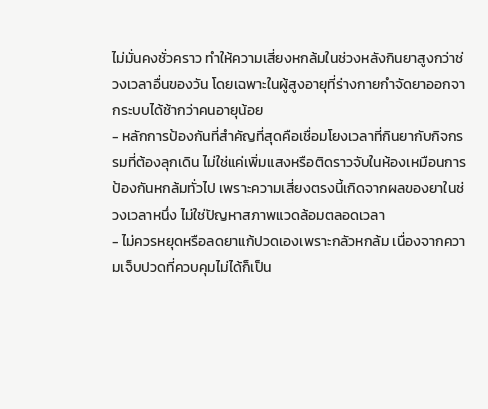ไม่มั่นคงชั่วคราว ทำให้ความเสี่ยงหกล้มในช่วงหลังกินยาสูงกว่าช่วงเวลาอื่นของวัน โดยเฉพาะในผู้สูงอายุที่ร่างกายกำจัดยาออกจากระบบได้ช้ากว่าคนอายุน้อย
- หลักการป้องกันที่สำคัญที่สุดคือเชื่อมโยงเวลาที่กินยากับกิจกรรมที่ต้องลุกเดิน ไม่ใช่แค่เพิ่มแสงหรือติดราวจับในห้องเหมือนการป้องกันหกล้มทั่วไป เพราะความเสี่ยงตรงนี้เกิดจากผลของยาในช่วงเวลาหนึ่ง ไม่ใช่ปัญหาสภาพแวดล้อมตลอดเวลา
- ไม่ควรหยุดหรือลดยาแก้ปวดเองเพราะกลัวหกล้ม เนื่องจากความเจ็บปวดที่ควบคุมไม่ได้ก็เป็น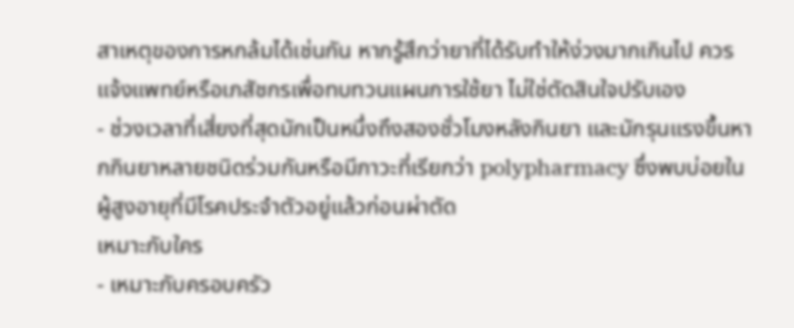สาเหตุของการหกล้มได้เช่นกัน หากรู้สึกว่ายาที่ได้รับทำให้ง่วงมากเกินไป ควรแจ้งแพทย์หรือเภสัชกรเพื่อทบทวนแผนการใช้ยา ไม่ใช่ตัดสินใจปรับเอง
- ช่วงเวลาที่เสี่ยงที่สุดมักเป็นหนึ่งถึงสองชั่วโมงหลังกินยา และมักรุนแรงขึ้นหากกินยาหลายชนิดร่วมกันหรือมีภาวะที่เรียกว่า polypharmacy ซึ่งพบบ่อยในผู้สูงอายุที่มีโรคประจำตัวอยู่แล้วก่อนผ่าตัด
เหมาะกับใคร
- เหมาะกับครอบครัว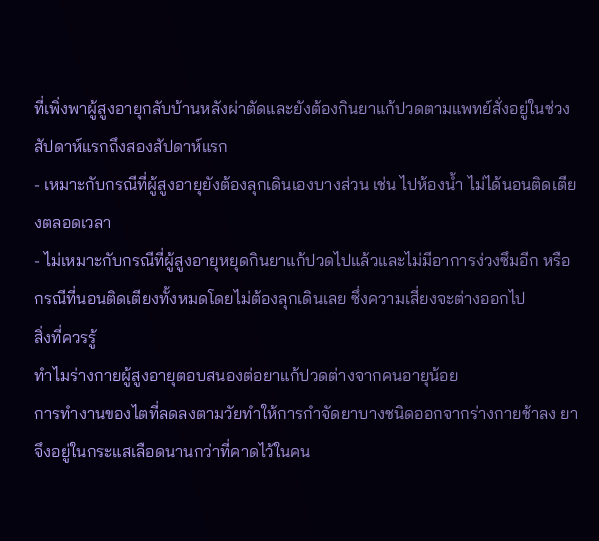ที่เพิ่งพาผู้สูงอายุกลับบ้านหลังผ่าตัดและยังต้องกินยาแก้ปวดตามแพทย์สั่งอยู่ในช่วงสัปดาห์แรกถึงสองสัปดาห์แรก
- เหมาะกับกรณีที่ผู้สูงอายุยังต้องลุกเดินเองบางส่วน เช่น ไปห้องน้ำ ไม่ได้นอนติดเตียงตลอดเวลา
- ไม่เหมาะกับกรณีที่ผู้สูงอายุหยุดกินยาแก้ปวดไปแล้วและไม่มีอาการง่วงซึมอีก หรือกรณีที่นอนติดเตียงทั้งหมดโดยไม่ต้องลุกเดินเลย ซึ่งความเสี่ยงจะต่างออกไป
สิ่งที่ควรรู้
ทำไมร่างกายผู้สูงอายุตอบสนองต่อยาแก้ปวดต่างจากคนอายุน้อย
การทำงานของไตที่ลดลงตามวัยทำให้การกำจัดยาบางชนิดออกจากร่างกายช้าลง ยาจึงอยู่ในกระแสเลือดนานกว่าที่คาดไว้ในคน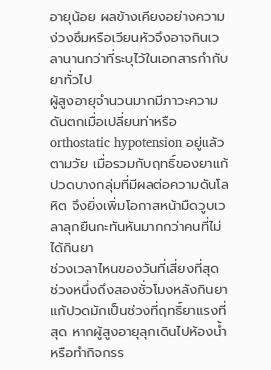อายุน้อย ผลข้างเคียงอย่างความง่วงซึมหรือเวียนหัวจึงอาจกินเวลานานกว่าที่ระบุไว้ในเอกสารกำกับยาทั่วไป
ผู้สูงอายุจำนวนมากมีภาวะความดันตกเมื่อเปลี่ยนท่าหรือ orthostatic hypotension อยู่แล้วตามวัย เมื่อรวมกับฤทธิ์ของยาแก้ปวดบางกลุ่มที่มีผลต่อความดันโลหิต จึงยิ่งเพิ่มโอกาสหน้ามืดวูบเวลาลุกยืนกะทันหันมากกว่าคนที่ไม่ได้กินยา
ช่วงเวลาไหนของวันที่เสี่ยงที่สุด
ช่วงหนึ่งถึงสองชั่วโมงหลังกินยาแก้ปวดมักเป็นช่วงที่ฤทธิ์ยาแรงที่สุด หากผู้สูงอายุลุกเดินไปห้องน้ำหรือทำกิจกรร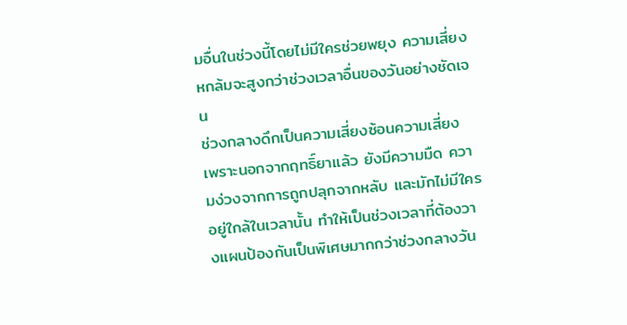มอื่นในช่วงนี้โดยไม่มีใครช่วยพยุง ความเสี่ยงหกล้มจะสูงกว่าช่วงเวลาอื่นของวันอย่างชัดเจน
ช่วงกลางดึกเป็นความเสี่ยงซ้อนความเสี่ยง เพราะนอกจากฤทธิ์ยาแล้ว ยังมีความมืด ความง่วงจากการถูกปลุกจากหลับ และมักไม่มีใครอยู่ใกล้ในเวลานั้น ทำให้เป็นช่วงเวลาที่ต้องวางแผนป้องกันเป็นพิเศษมากกว่าช่วงกลางวัน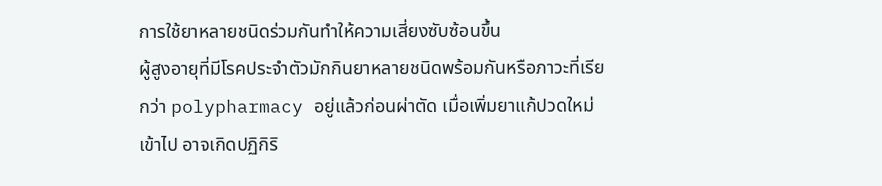การใช้ยาหลายชนิดร่วมกันทำให้ความเสี่ยงซับซ้อนขึ้น
ผู้สูงอายุที่มีโรคประจำตัวมักกินยาหลายชนิดพร้อมกันหรือภาวะที่เรียกว่า polypharmacy อยู่แล้วก่อนผ่าตัด เมื่อเพิ่มยาแก้ปวดใหม่เข้าไป อาจเกิดปฏิกิริ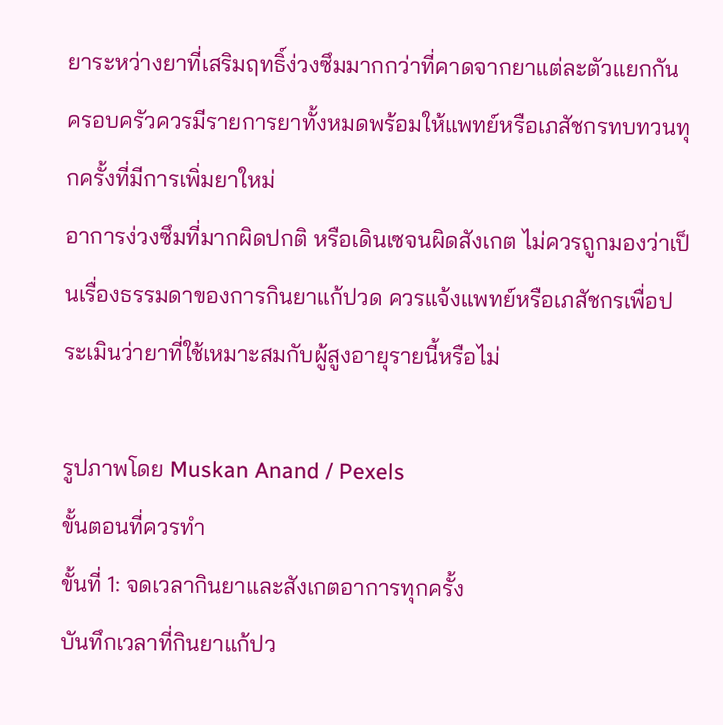ยาระหว่างยาที่เสริมฤทธิ์ง่วงซึมมากกว่าที่คาดจากยาแต่ละตัวแยกกัน ครอบครัวควรมีรายการยาทั้งหมดพร้อมให้แพทย์หรือเภสัชกรทบทวนทุกครั้งที่มีการเพิ่มยาใหม่
อาการง่วงซึมที่มากผิดปกติ หรือเดินเซจนผิดสังเกต ไม่ควรถูกมองว่าเป็นเรื่องธรรมดาของการกินยาแก้ปวด ควรแจ้งแพทย์หรือเภสัชกรเพื่อประเมินว่ายาที่ใช้เหมาะสมกับผู้สูงอายุรายนี้หรือไม่

รูปภาพโดย Muskan Anand / Pexels
ขั้นตอนที่ควรทำ
ขั้นที่ 1: จดเวลากินยาและสังเกตอาการทุกครั้ง
บันทึกเวลาที่กินยาแก้ปว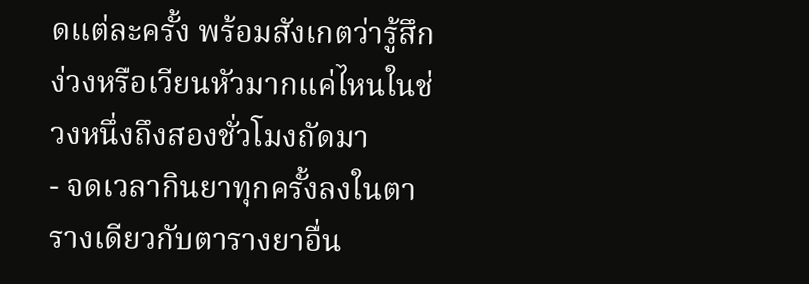ดแต่ละครั้ง พร้อมสังเกตว่ารู้สึกง่วงหรือเวียนหัวมากแค่ไหนในช่วงหนึ่งถึงสองชั่วโมงถัดมา
- จดเวลากินยาทุกครั้งลงในตารางเดียวกับตารางยาอื่น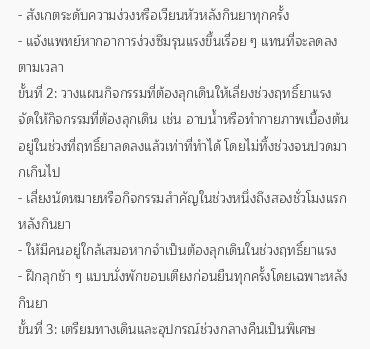- สังเกตระดับความง่วงหรือเวียนหัวหลังกินยาทุกครั้ง
- แจ้งแพทย์หากอาการง่วงซึมรุนแรงขึ้นเรื่อย ๆ แทนที่จะลดลงตามเวลา
ขั้นที่ 2: วางแผนกิจกรรมที่ต้องลุกเดินให้เลี่ยงช่วงฤทธิ์ยาแรง
จัดให้กิจกรรมที่ต้องลุกเดิน เช่น อาบน้ำหรือทำกายภาพเบื้องต้น อยู่ในช่วงที่ฤทธิ์ยาลดลงแล้วเท่าที่ทำได้ โดยไม่ทิ้งช่วงจนปวดมากเกินไป
- เลี่ยงนัดหมายหรือกิจกรรมสำคัญในช่วงหนึ่งถึงสองชั่วโมงแรกหลังกินยา
- ให้มีคนอยู่ใกล้เสมอหากจำเป็นต้องลุกเดินในช่วงฤทธิ์ยาแรง
- ฝึกลุกช้า ๆ แบบนั่งพักขอบเตียงก่อนยืนทุกครั้งโดยเฉพาะหลังกินยา
ขั้นที่ 3: เตรียมทางเดินและอุปกรณ์ช่วงกลางคืนเป็นพิเศษ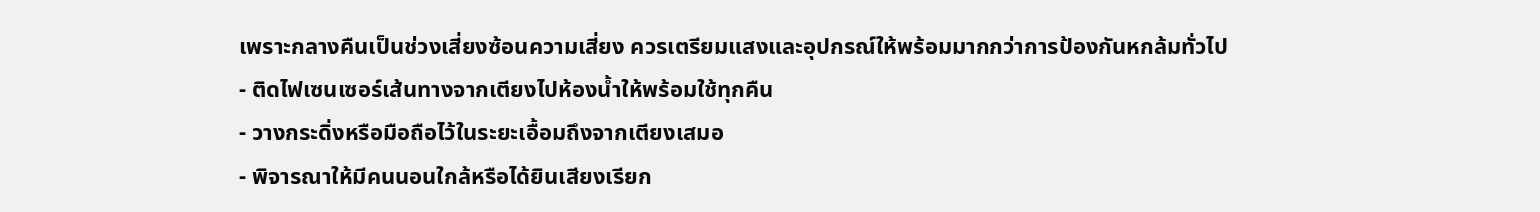เพราะกลางคืนเป็นช่วงเสี่ยงซ้อนความเสี่ยง ควรเตรียมแสงและอุปกรณ์ให้พร้อมมากกว่าการป้องกันหกล้มทั่วไป
- ติดไฟเซนเซอร์เส้นทางจากเตียงไปห้องน้ำให้พร้อมใช้ทุกคืน
- วางกระดิ่งหรือมือถือไว้ในระยะเอื้อมถึงจากเตียงเสมอ
- พิจารณาให้มีคนนอนใกล้หรือได้ยินเสียงเรียก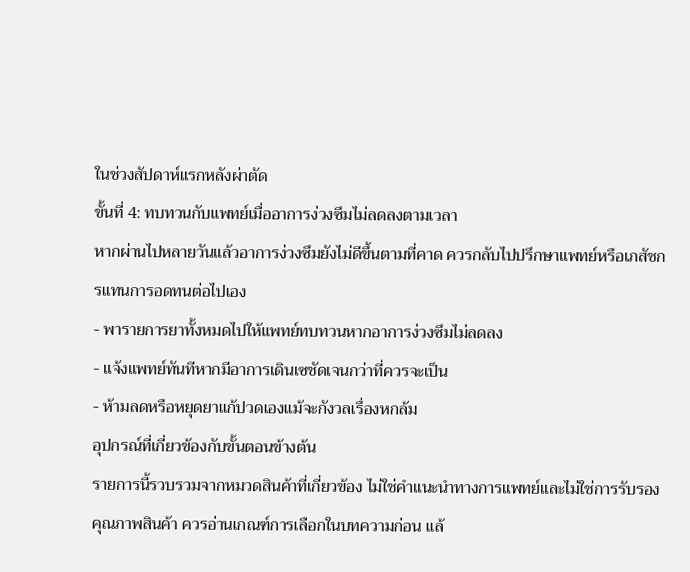ในช่วงสัปดาห์แรกหลังผ่าตัด
ขั้นที่ 4: ทบทวนกับแพทย์เมื่ออาการง่วงซึมไม่ลดลงตามเวลา
หากผ่านไปหลายวันแล้วอาการง่วงซึมยังไม่ดีขึ้นตามที่คาด ควรกลับไปปรึกษาแพทย์หรือเภสัชกรแทนการอดทนต่อไปเอง
- พารายการยาทั้งหมดไปให้แพทย์ทบทวนหากอาการง่วงซึมไม่ลดลง
- แจ้งแพทย์ทันทีหากมีอาการเดินเซชัดเจนกว่าที่ควรจะเป็น
- ห้ามลดหรือหยุดยาแก้ปวดเองแม้จะกังวลเรื่องหกล้ม
อุปกรณ์ที่เกี่ยวข้องกับขั้นตอนข้างต้น
รายการนี้รวบรวมจากหมวดสินค้าที่เกี่ยวข้อง ไม่ใช่คำแนะนำทางการแพทย์และไม่ใช่การรับรองคุณภาพสินค้า ควรอ่านเกณฑ์การเลือกในบทความก่อน แล้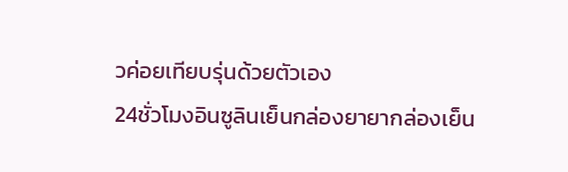วค่อยเทียบรุ่นด้วยตัวเอง
24ชั่วโมงอินซูลินเย็นกล่องยายากล่องเย็น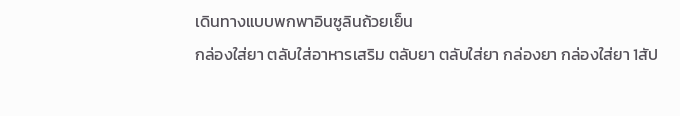เดินทางแบบพกพาอินซูลินถ้วยเย็น
กล่องใส่ยา ตลับใส่อาหารเสริม ตลับยา ตลับใส่ยา กล่องยา กล่องใส่ยา 1สัป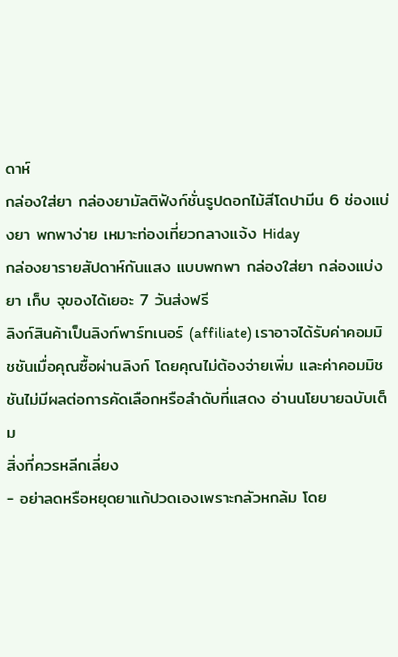ดาห์
กล่องใส่ยา กล่องยามัลติฟังก์ชั่นรูปดอกไม้สีโดปามีน 6 ช่องแบ่งยา พกพาง่าย เหมาะท่องเที่ยวกลางแจ้ง Hiday
กล่องยารายสัปดาห์กันแสง แบบพกพา กล่องใส่ยา กล่องแบ่งยา เก็บ จุของได้เยอะ 7 วันส่งฟรี
ลิงก์สินค้าเป็นลิงก์พาร์ทเนอร์ (affiliate) เราอาจได้รับค่าคอมมิชชันเมื่อคุณซื้อผ่านลิงก์ โดยคุณไม่ต้องจ่ายเพิ่ม และค่าคอมมิชชันไม่มีผลต่อการคัดเลือกหรือลำดับที่แสดง อ่านนโยบายฉบับเต็ม
สิ่งที่ควรหลีกเลี่ยง
- อย่าลดหรือหยุดยาแก้ปวดเองเพราะกลัวหกล้ม โดย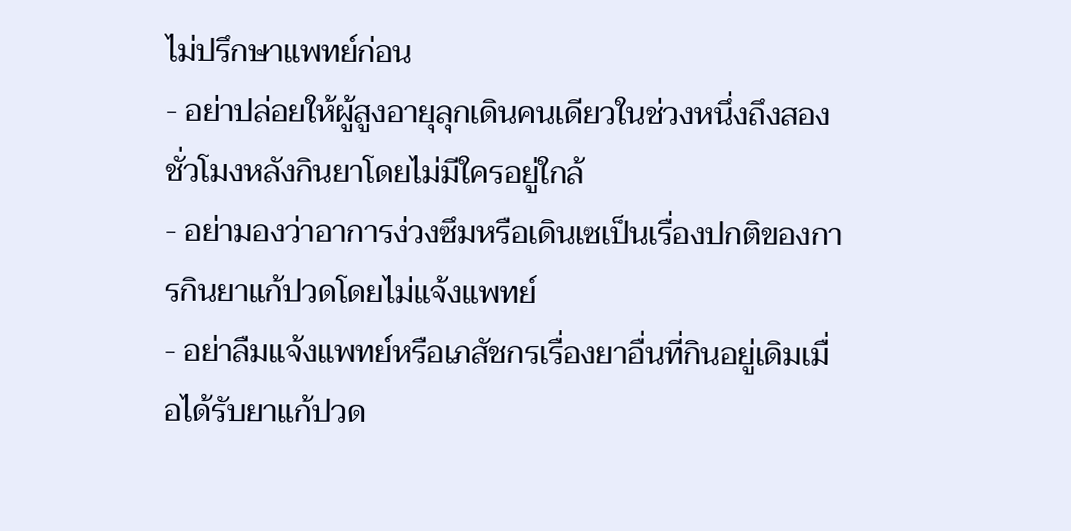ไม่ปรึกษาแพทย์ก่อน
- อย่าปล่อยให้ผู้สูงอายุลุกเดินคนเดียวในช่วงหนึ่งถึงสองชั่วโมงหลังกินยาโดยไม่มีใครอยู่ใกล้
- อย่ามองว่าอาการง่วงซึมหรือเดินเซเป็นเรื่องปกติของการกินยาแก้ปวดโดยไม่แจ้งแพทย์
- อย่าลืมแจ้งแพทย์หรือเภสัชกรเรื่องยาอื่นที่กินอยู่เดิมเมื่อได้รับยาแก้ปวด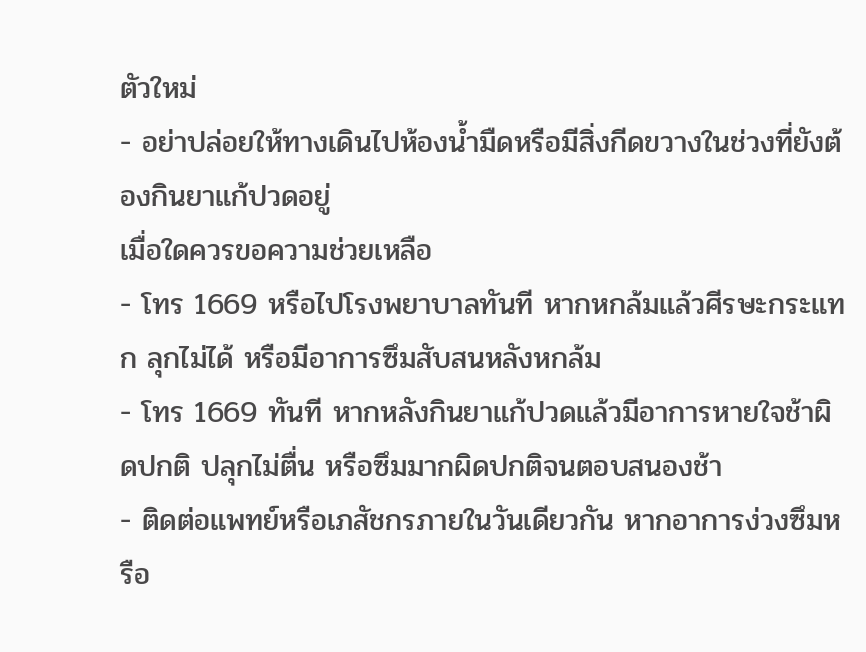ตัวใหม่
- อย่าปล่อยให้ทางเดินไปห้องน้ำมืดหรือมีสิ่งกีดขวางในช่วงที่ยังต้องกินยาแก้ปวดอยู่
เมื่อใดควรขอความช่วยเหลือ
- โทร 1669 หรือไปโรงพยาบาลทันที หากหกล้มแล้วศีรษะกระแทก ลุกไม่ได้ หรือมีอาการซึมสับสนหลังหกล้ม
- โทร 1669 ทันที หากหลังกินยาแก้ปวดแล้วมีอาการหายใจช้าผิดปกติ ปลุกไม่ตื่น หรือซึมมากผิดปกติจนตอบสนองช้า
- ติดต่อแพทย์หรือเภสัชกรภายในวันเดียวกัน หากอาการง่วงซึมหรือ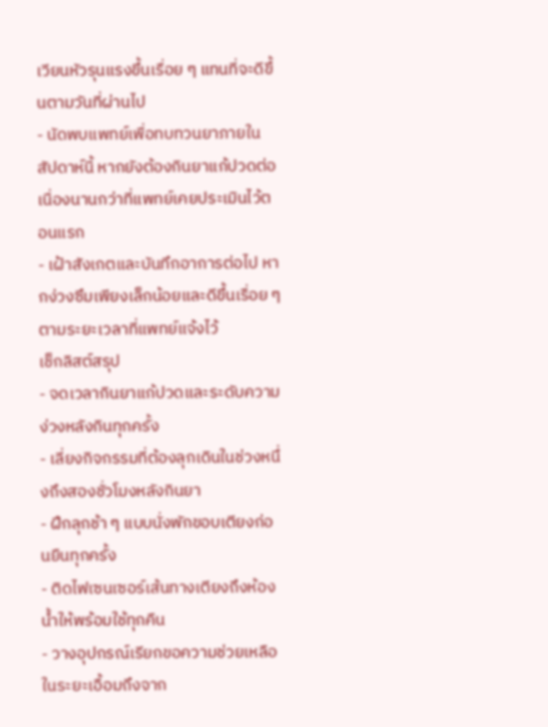เวียนหัวรุนแรงขึ้นเรื่อย ๆ แทนที่จะดีขึ้นตามวันที่ผ่านไป
- นัดพบแพทย์เพื่อทบทวนยาภายในสัปดาห์นี้ หากยังต้องกินยาแก้ปวดต่อเนื่องนานกว่าที่แพทย์เคยประเมินไว้ตอนแรก
- เฝ้าสังเกตและบันทึกอาการต่อไป หากง่วงซึมเพียงเล็กน้อยและดีขึ้นเรื่อย ๆ ตามระยะเวลาที่แพทย์แจ้งไว้
เช็กลิสต์สรุป
- จดเวลากินยาแก้ปวดและระดับความง่วงหลังกินทุกครั้ง
- เลี่ยงกิจกรรมที่ต้องลุกเดินในช่วงหนึ่งถึงสองชั่วโมงหลังกินยา
- ฝึกลุกช้า ๆ แบบนั่งพักขอบเตียงก่อนยืนทุกครั้ง
- ติดไฟเซนเซอร์เส้นทางเตียงถึงห้องน้ำให้พร้อมใช้ทุกคืน
- วางอุปกรณ์เรียกขอความช่วยเหลือในระยะเอื้อมถึงจาก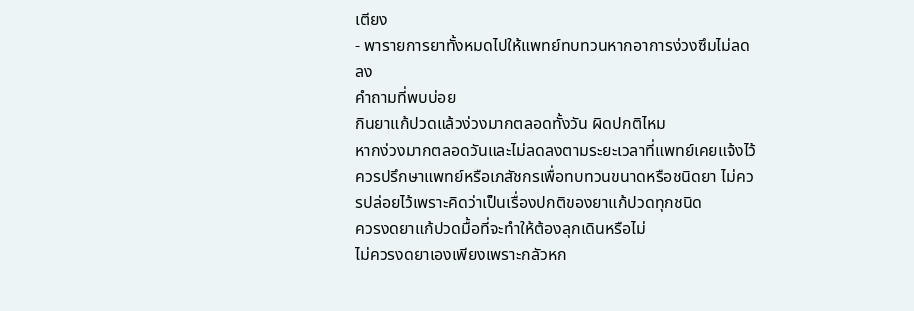เตียง
- พารายการยาทั้งหมดไปให้แพทย์ทบทวนหากอาการง่วงซึมไม่ลดลง
คำถามที่พบบ่อย
กินยาแก้ปวดแล้วง่วงมากตลอดทั้งวัน ผิดปกติไหม
หากง่วงมากตลอดวันและไม่ลดลงตามระยะเวลาที่แพทย์เคยแจ้งไว้ ควรปรึกษาแพทย์หรือเภสัชกรเพื่อทบทวนขนาดหรือชนิดยา ไม่ควรปล่อยไว้เพราะคิดว่าเป็นเรื่องปกติของยาแก้ปวดทุกชนิด
ควรงดยาแก้ปวดมื้อที่จะทำให้ต้องลุกเดินหรือไม่
ไม่ควรงดยาเองเพียงเพราะกลัวหก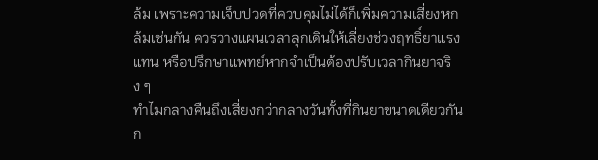ล้ม เพราะความเจ็บปวดที่ควบคุมไม่ได้ก็เพิ่มความเสี่ยงหกล้มเช่นกัน ควรวางแผนเวลาลุกเดินให้เลี่ยงช่วงฤทธิ์ยาแรงแทน หรือปรึกษาแพทย์หากจำเป็นต้องปรับเวลากินยาจริง ๆ
ทำไมกลางคืนถึงเสี่ยงกว่ากลางวันทั้งที่กินยาขนาดเดียวกัน
ก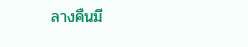ลางคืนมี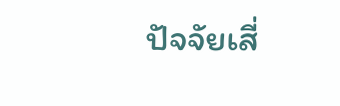ปัจจัยเสี่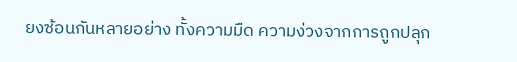ยงซ้อนกันหลายอย่าง ทั้งความมืด ความง่วงจากการถูกปลุก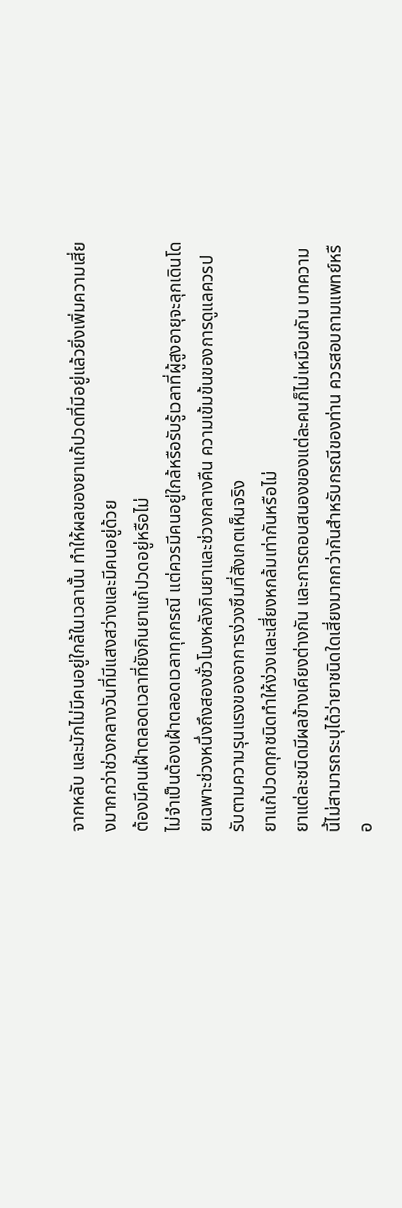จากหลับ และมักไม่มีคนอยู่ใกล้ในเวลานั้น ทำให้ผลของยาแก้ปวดที่มีอยู่แล้วยิ่งเพิ่มความเสี่ยงมากกว่าช่วงกลางวันที่มีแสงสว่างและมีคนอยู่ด้วย
ต้องมีคนเฝ้าตลอดเวลาที่ยังกินยาแก้ปวดอยู่หรือไม่
ไม่จำเป็นต้องเฝ้าตลอดเวลาทุกกรณี แต่ควรมีคนอยู่ใกล้หรือรับรู้เวลาที่ผู้สูงอายุจะลุกเดินโดยเฉพาะช่วงหนึ่งถึงสองชั่วโมงหลังกินยาและช่วงกลางคืน ความเข้มข้นของการดูแลควรปรับตามความรุนแรงของอาการง่วงซึมที่สังเกตเห็นจริง
ยาแก้ปวดทุกชนิดทำให้ง่วงและเสี่ยงหกล้มเท่ากันหรือไม่
ยาแต่ละชนิดมีผลข้างเคียงต่างกัน และการตอบสนองของแต่ละคนก็ไม่เหมือนกัน บทความนี้ไม่สามารถระบุได้ว่ายาชนิดใดเสี่ยงมากกว่ากันสำหรับกรณีของท่าน ควรสอบถามแพทย์หรือ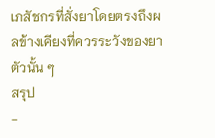เภสัชกรที่สั่งยาโดยตรงถึงผลข้างเคียงที่ควรระวังของยาตัวนั้น ๆ
สรุป
-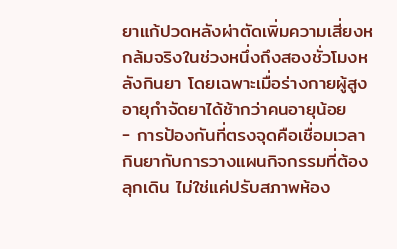ยาแก้ปวดหลังผ่าตัดเพิ่มความเสี่ยงหกล้มจริงในช่วงหนึ่งถึงสองชั่วโมงหลังกินยา โดยเฉพาะเมื่อร่างกายผู้สูงอายุกำจัดยาได้ช้ากว่าคนอายุน้อย
- การป้องกันที่ตรงจุดคือเชื่อมเวลากินยากับการวางแผนกิจกรรมที่ต้องลุกเดิน ไม่ใช่แค่ปรับสภาพห้อง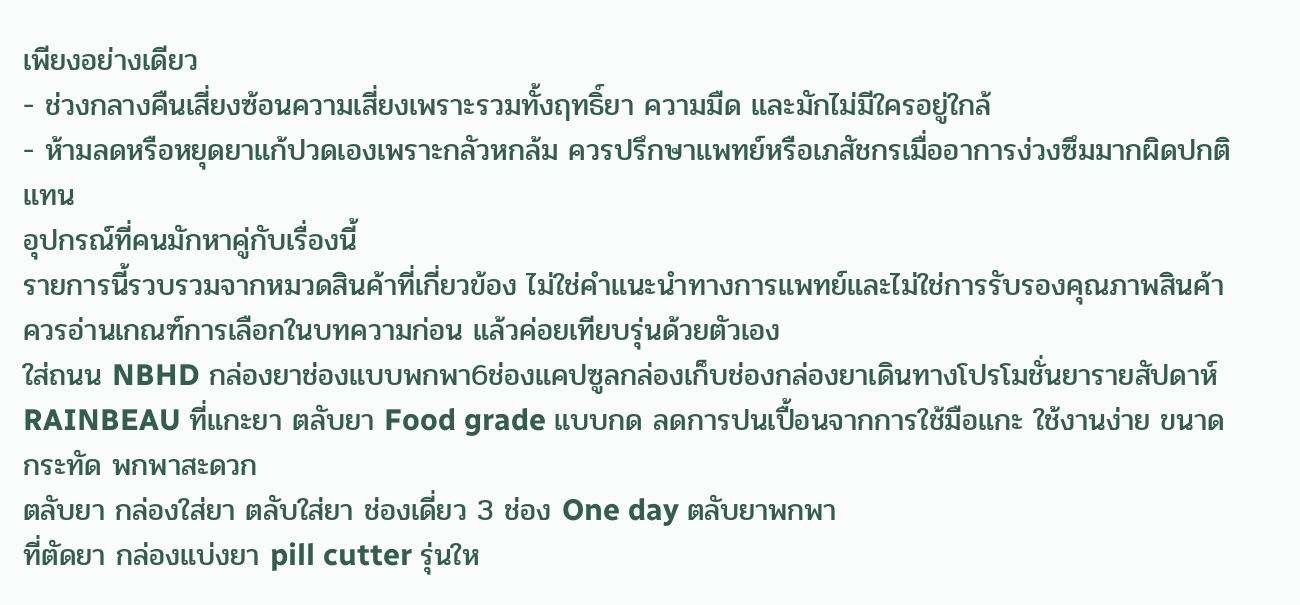เพียงอย่างเดียว
- ช่วงกลางคืนเสี่ยงซ้อนความเสี่ยงเพราะรวมทั้งฤทธิ์ยา ความมืด และมักไม่มีใครอยู่ใกล้
- ห้ามลดหรือหยุดยาแก้ปวดเองเพราะกลัวหกล้ม ควรปรึกษาแพทย์หรือเภสัชกรเมื่ออาการง่วงซึมมากผิดปกติแทน
อุปกรณ์ที่คนมักหาคู่กับเรื่องนี้
รายการนี้รวบรวมจากหมวดสินค้าที่เกี่ยวข้อง ไม่ใช่คำแนะนำทางการแพทย์และไม่ใช่การรับรองคุณภาพสินค้า ควรอ่านเกณฑ์การเลือกในบทความก่อน แล้วค่อยเทียบรุ่นด้วยตัวเอง
ใส่ถนน NBHD กล่องยาช่องแบบพกพา6ช่องแคปซูลกล่องเก็บช่องกล่องยาเดินทางโปรโมชั่นยารายสัปดาห์
RAINBEAU ที่แกะยา ตลับยา Food grade แบบกด ลดการปนเปื้อนจากการใช้มือแกะ ใช้งานง่าย ขนาดกระทัด พกพาสะดวก
ตลับยา กล่องใส่ยา ตลับใส่ยา ช่องเดี่ยว 3 ช่อง One day ตลับยาพกพา
ที่ตัดยา กล่องแบ่งยา pill cutter รุ่นให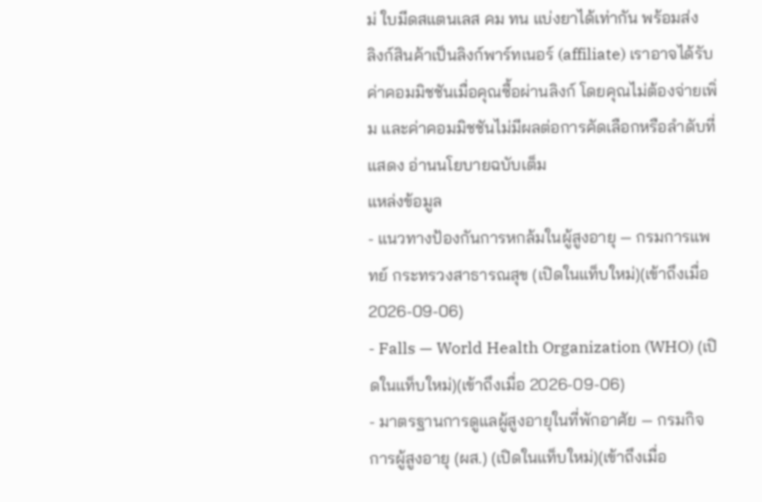ม่ ใบมีดสแตนเลส คม ทน แบ่งยาได้เท่ากัน พร้อมส่ง
ลิงก์สินค้าเป็นลิงก์พาร์ทเนอร์ (affiliate) เราอาจได้รับค่าคอมมิชชันเมื่อคุณซื้อผ่านลิงก์ โดยคุณไม่ต้องจ่ายเพิ่ม และค่าคอมมิชชันไม่มีผลต่อการคัดเลือกหรือลำดับที่แสดง อ่านนโยบายฉบับเต็ม
แหล่งข้อมูล
- แนวทางป้องกันการหกล้มในผู้สูงอายุ — กรมการแพทย์ กระทรวงสาธารณสุข (เปิดในแท็บใหม่)(เข้าถึงเมื่อ 2026-09-06)
- Falls — World Health Organization (WHO) (เปิดในแท็บใหม่)(เข้าถึงเมื่อ 2026-09-06)
- มาตรฐานการดูแลผู้สูงอายุในที่พักอาศัย — กรมกิจการผู้สูงอายุ (ผส.) (เปิดในแท็บใหม่)(เข้าถึงเมื่อ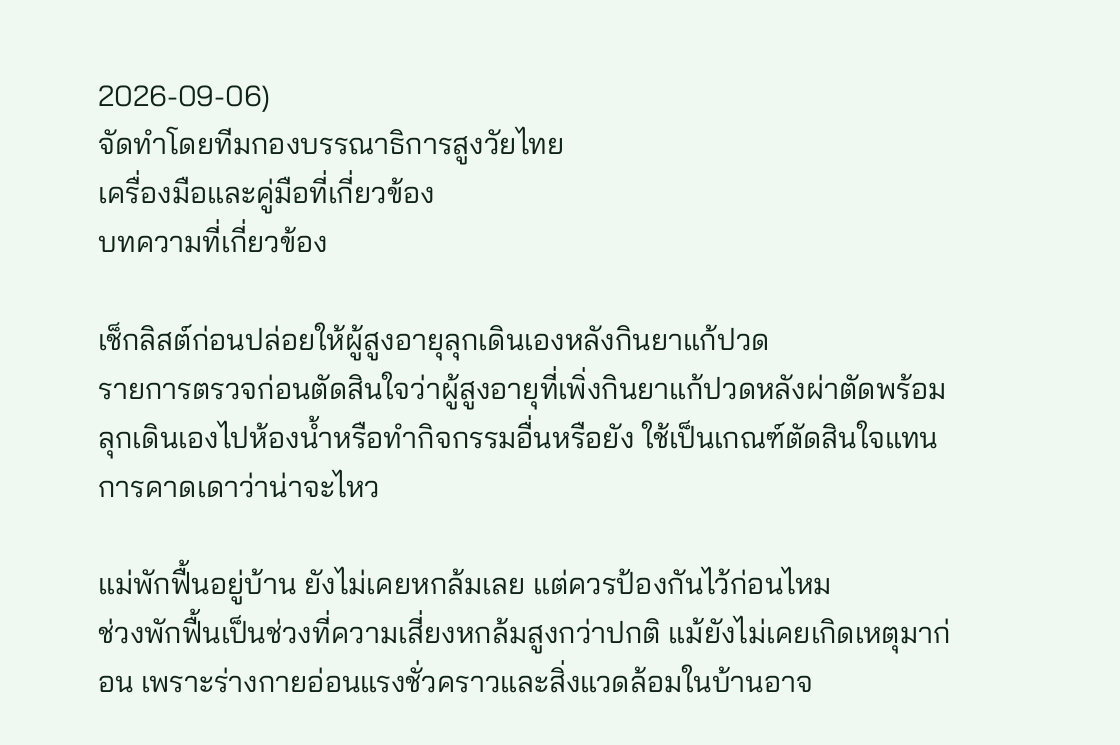2026-09-06)
จัดทำโดยทีมกองบรรณาธิการสูงวัยไทย
เครื่องมือและคู่มือที่เกี่ยวข้อง
บทความที่เกี่ยวข้อง

เช็กลิสต์ก่อนปล่อยให้ผู้สูงอายุลุกเดินเองหลังกินยาแก้ปวด
รายการตรวจก่อนตัดสินใจว่าผู้สูงอายุที่เพิ่งกินยาแก้ปวดหลังผ่าตัดพร้อมลุกเดินเองไปห้องน้ำหรือทำกิจกรรมอื่นหรือยัง ใช้เป็นเกณฑ์ตัดสินใจแทนการคาดเดาว่าน่าจะไหว

แม่พักฟื้นอยู่บ้าน ยังไม่เคยหกล้มเลย แต่ควรป้องกันไว้ก่อนไหม
ช่วงพักฟื้นเป็นช่วงที่ความเสี่ยงหกล้มสูงกว่าปกติ แม้ยังไม่เคยเกิดเหตุมาก่อน เพราะร่างกายอ่อนแรงชั่วคราวและสิ่งแวดล้อมในบ้านอาจ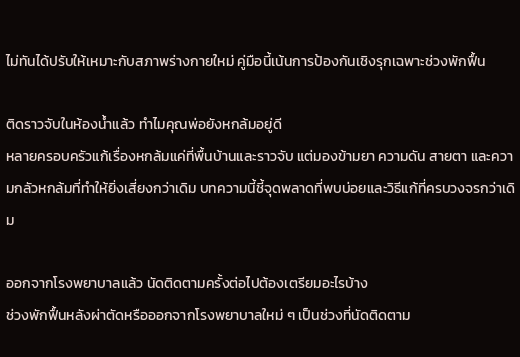ไม่ทันได้ปรับให้เหมาะกับสภาพร่างกายใหม่ คู่มือนี้เน้นการป้องกันเชิงรุกเฉพาะช่วงพักฟื้น

ติดราวจับในห้องน้ำแล้ว ทำไมคุณพ่อยังหกล้มอยู่ดี
หลายครอบครัวแก้เรื่องหกล้มแค่ที่พื้นบ้านและราวจับ แต่มองข้ามยา ความดัน สายตา และความกลัวหกล้มที่ทำให้ยิ่งเสี่ยงกว่าเดิม บทความนี้ชี้จุดพลาดที่พบบ่อยและวิธีแก้ที่ครบวงจรกว่าเดิม

ออกจากโรงพยาบาลแล้ว นัดติดตามครั้งต่อไปต้องเตรียมอะไรบ้าง
ช่วงพักฟื้นหลังผ่าตัดหรือออกจากโรงพยาบาลใหม่ ๆ เป็นช่วงที่นัดติดตาม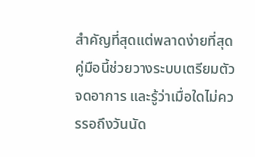สำคัญที่สุดแต่พลาดง่ายที่สุด คู่มือนี้ช่วยวางระบบเตรียมตัว จดอาการ และรู้ว่าเมื่อใดไม่ควรรอถึงวันนัด